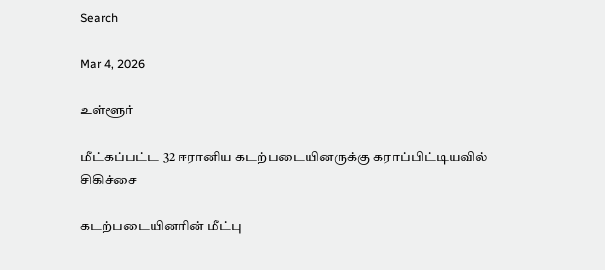Search

Mar 4, 2026

உள்ளூர்

மீட்கப்பட்ட 32 ஈரானிய கடற்படையினருக்கு கராப்பிட்டியவில் சிகிச்சை

கடற்படையினரின் மீட்பு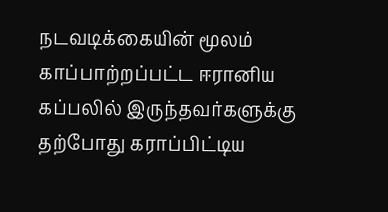நடவடிக்கையின் மூலம் காப்பாற்றப்பட்ட ஈரானிய கப்பலில் இருந்தவர்களுக்கு தற்போது கராப்பிட்டிய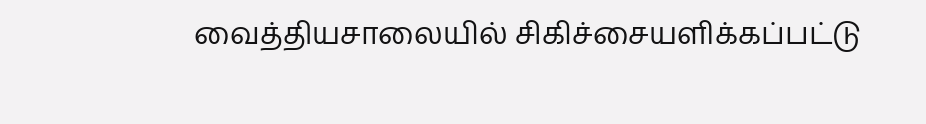வைத்தியசாலையில் சிகிச்சையளிக்கப்பட்டு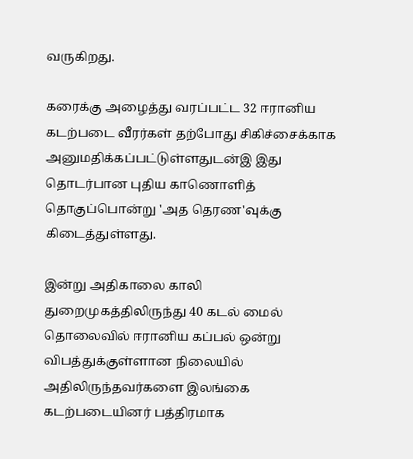வருகிறது.

கரைக்கு அழைத்து வரப்பட்ட 32 ஈரானிய கடற்படை வீரர்கள் தற்போது சிகிச்சைக்காக அனுமதிக்கப்பட்டுள்ளதுடன்இ இது தொடர்பான புதிய காணொளித் தொகுப்பொன்று 'அத தெரண'வுக்கு கிடைத்துள்ளது.

இன்று அதிகாலை காலி துறைமுகத்திலிருந்து 40 கடல் மைல் தொலைவில் ஈரானிய கப்பல் ஒன்று விபத்துக்குள்ளான நிலையில் அதிலிருந்தவர்களை இலங்கை கடற்படையினர் பத்திரமாக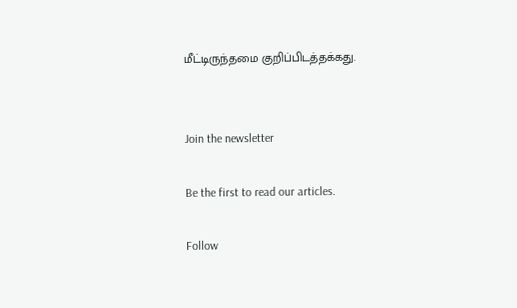மீட்டிருந்தமை குறிப்பிடத்தக்கது.


Join the newsletter

Be the first to read our articles.

Follow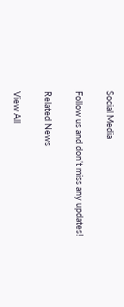Social Media

Follow us and don’t miss any updates!

Related News

View All